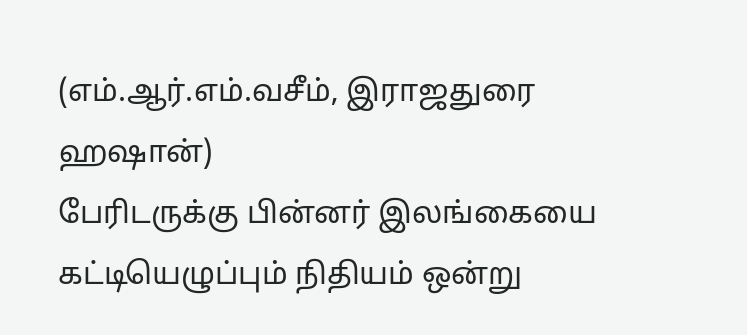(எம்.ஆர்.எம்.வசீம், இராஜதுரை ஹஷான்)
பேரிடருக்கு பின்னர் இலங்கையை கட்டியெழுப்பும் நிதியம் ஒன்று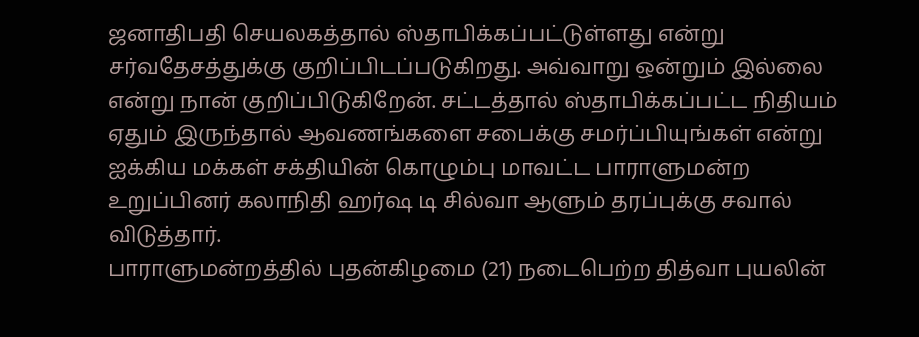ஜனாதிபதி செயலகத்தால் ஸ்தாபிக்கப்பட்டுள்ளது என்று சர்வதேசத்துக்கு குறிப்பிடப்படுகிறது. அவ்வாறு ஒன்றும் இல்லை என்று நான் குறிப்பிடுகிறேன். சட்டத்தால் ஸ்தாபிக்கப்பட்ட நிதியம் ஏதும் இருந்தால் ஆவணங்களை சபைக்கு சமர்ப்பியுங்கள் என்று ஐக்கிய மக்கள் சக்தியின் கொழும்பு மாவட்ட பாராளுமன்ற உறுப்பினர் கலாநிதி ஹர்ஷ டி சில்வா ஆளும் தரப்புக்கு சவால் விடுத்தார்.
பாராளுமன்றத்தில் புதன்கிழமை (21) நடைபெற்ற தித்வா புயலின்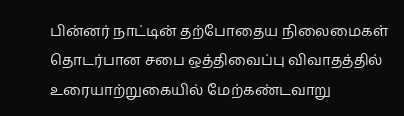பின்னர் நாட்டின் தற்போதைய நிலைமைகள் தொடர்பான சபை ஒத்திவைப்பு விவாதத்தில் உரையாற்றுகையில் மேற்கண்டவாறு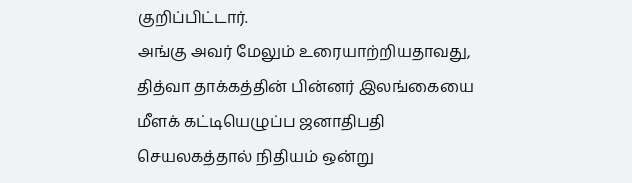குறிப்பிட்டார்.
அங்கு அவர் மேலும் உரையாற்றியதாவது,
தித்வா தாக்கத்தின் பின்னர் இலங்கையை மீளக் கட்டியெழுப்ப ஜனாதிபதி செயலகத்தால் நிதியம் ஒன்று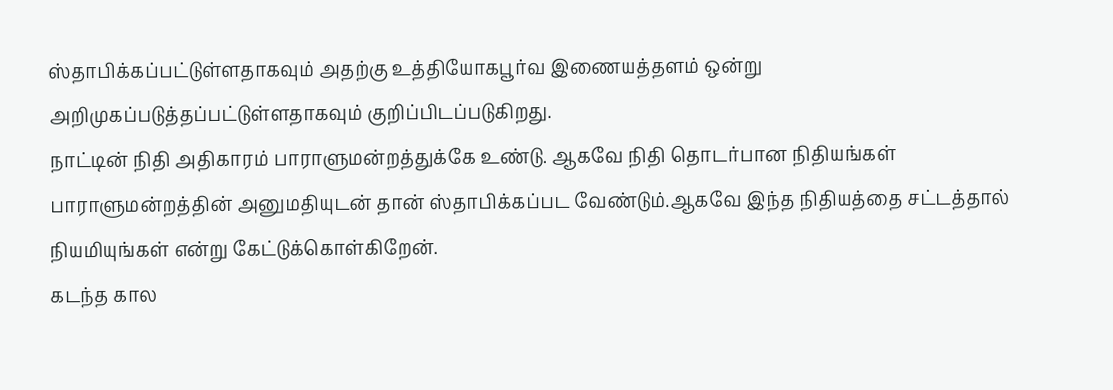ஸ்தாபிக்கப்பட்டுள்ளதாகவும் அதற்கு உத்தியோகபூர்வ இணையத்தளம் ஒன்று அறிமுகப்படுத்தப்பட்டுள்ளதாகவும் குறிப்பிடப்படுகிறது.
நாட்டின் நிதி அதிகாரம் பாராளுமன்றத்துக்கே உண்டு. ஆகவே நிதி தொடர்பான நிதியங்கள் பாராளுமன்றத்தின் அனுமதியுடன் தான் ஸ்தாபிக்கப்பட வேண்டும்.ஆகவே இந்த நிதியத்தை சட்டத்தால் நியமியுங்கள் என்று கேட்டுக்கொள்கிறேன்.
கடந்த கால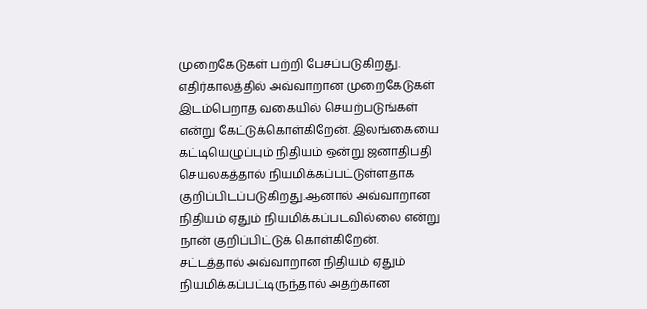முறைகேடுகள் பற்றி பேசப்படுகிறது. எதிர்காலத்தில் அவ்வாறான முறைகேடுகள் இடம்பெறாத வகையில் செயற்படுங்கள் என்று கேட்டுக்கொள்கிறேன். இலங்கையை கட்டியெழுப்பும் நிதியம் ஒன்று ஜனாதிபதி செயலகத்தால் நியமிக்கப்பட்டுள்ளதாக குறிப்பிடப்படுகிறது.ஆனால் அவ்வாறான நிதியம் ஏதும் நியமிக்கப்படவில்லை என்று நான் குறிப்பிட்டுக் கொள்கிறேன்.
சட்டத்தால் அவ்வாறான நிதியம் ஏதும் நியமிக்கப்பட்டிருந்தால் அதற்கான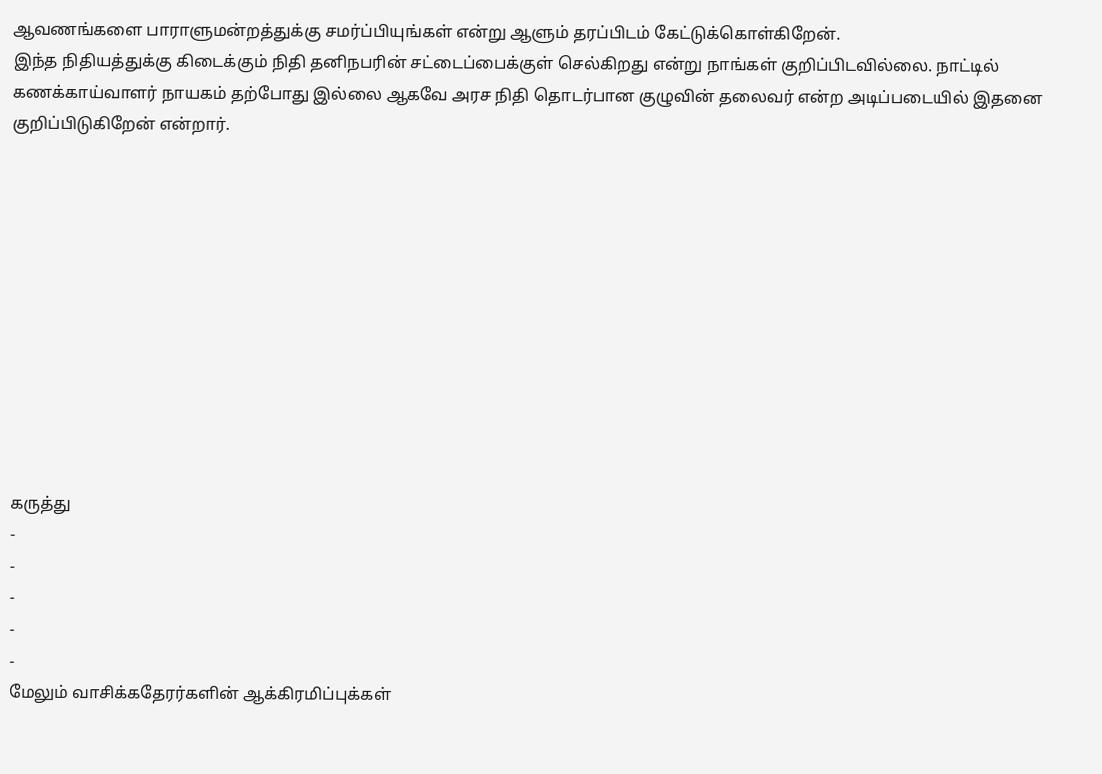ஆவணங்களை பாராளுமன்றத்துக்கு சமர்ப்பியுங்கள் என்று ஆளும் தரப்பிடம் கேட்டுக்கொள்கிறேன்.
இந்த நிதியத்துக்கு கிடைக்கும் நிதி தனிநபரின் சட்டைப்பைக்குள் செல்கிறது என்று நாங்கள் குறிப்பிடவில்லை. நாட்டில் கணக்காய்வாளர் நாயகம் தற்போது இல்லை ஆகவே அரச நிதி தொடர்பான குழுவின் தலைவர் என்ற அடிப்படையில் இதனை குறிப்பிடுகிறேன் என்றார்.











கருத்து
-
-
-
-
-
மேலும் வாசிக்கதேரர்களின் ஆக்கிரமிப்புக்கள்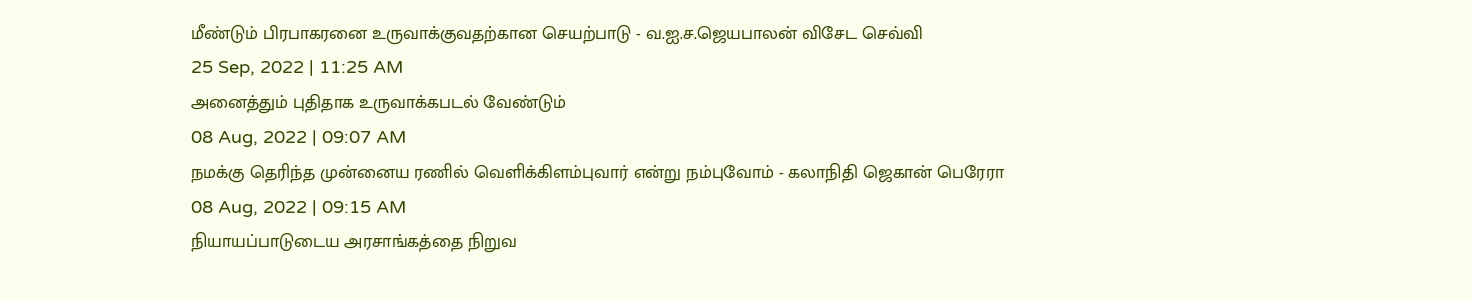மீண்டும் பிரபாகரனை உருவாக்குவதற்கான செயற்பாடு - வ.ஐ.ச.ஜெயபாலன் விசேட செவ்வி
25 Sep, 2022 | 11:25 AM
அனைத்தும் புதிதாக உருவாக்கபடல் வேண்டும்
08 Aug, 2022 | 09:07 AM
நமக்கு தெரிந்த முன்னைய ரணில் வெளிக்கிளம்புவார் என்று நம்புவோம் - கலாநிதி ஜெகான் பெரேரா
08 Aug, 2022 | 09:15 AM
நியாயப்பாடுடைய அரசாங்கத்தை நிறுவ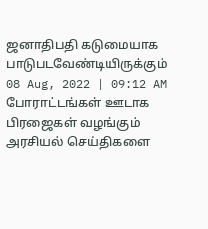ஜனாதிபதி கடுமையாக பாடுபடவேண்டியிருக்கும்
08 Aug, 2022 | 09:12 AM
போராட்டங்கள் ஊடாக பிரஜைகள் வழங்கும் அரசியல் செய்திகளை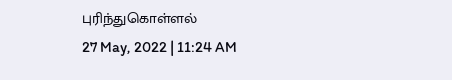புரிந்துகொள்ளல்
27 May, 2022 | 11:24 AM